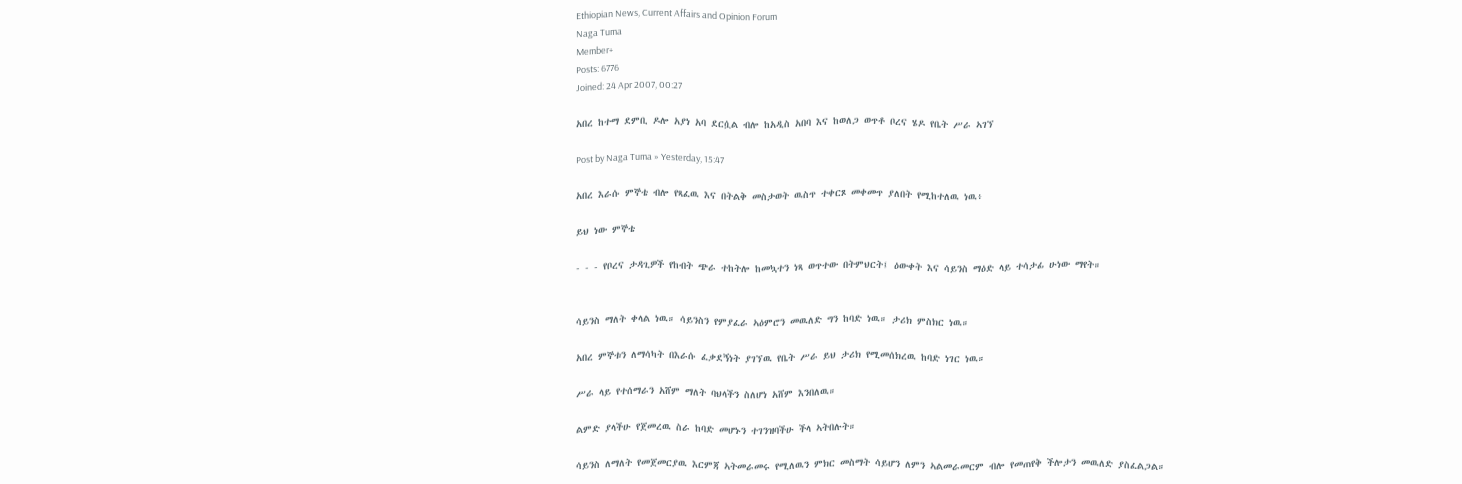Ethiopian News, Current Affairs and Opinion Forum
Naga Tuma
Member+
Posts: 6776
Joined: 24 Apr 2007, 00:27

አበረ ከተማ ደምቢ ዶሎ አያነ አባ ደርሷል ብሎ ከአዲስ አበባ እና ከወለጋ ወጥቶ ቦረና ሄዶ የቤት ሥራ ኣገኘ

Post by Naga Tuma » Yesterday, 15:47

አበረ እራሱ ምኞቴ ብሎ የጻፈዉ እና በትልቅ መስታወት ዉስጥ ተቀርጾ መቀመጥ ያለበት የሚከተለዉ ነዉ፥

ይህ ነው ምኞቴ

- - - የቦረና ታዳጊዎች የከብት ጭራ ተከትሎ ከመኳተን ነጻ ወጥተው በትምህርት፤ ዕውቀት እና ሳይንስ ማዕድ ላይ ተሳታፊ ሁነው ማየት።


ሳይንስ ማለት ቀላል ነዉ። ሳይንስን የምያፈራ ኣዕምሮን መዉለድ ግን ከባድ ነዉ። ታሪክ ምስክር ነዉ።

አበረ ምኞቱን ለማሳካት በእራሱ ፈቃደኝነት ያገኘዉ የቤት ሥራ ይህ ታሪክ የሚመሰክረዉ ከባድ ነገር ነዉ።

ሥራ ላይ የተሰማራን አሸም ማለት ባህላችን ስለሆነ አሸም እንበለዉ።

ልምድ ያላችሁ የጀመረዉ ስራ ከባድ መሆኑን ተገንዝባችሁ ችላ ኣትበሉት።

ሳይንስ ለማለት የመጀመርያዉ እርምጃ ኣትመራመሩ የሚለዉን ምክር መስማት ሳይሆን ለምን ኣልመራመርም ብሎ የመጠየቅ ችሎታን መዉለድ ያስፈልጋል።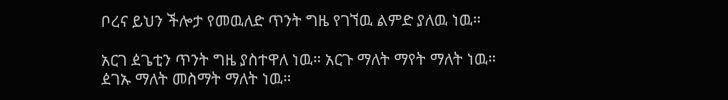ቦረና ይህን ችሎታ የመዉለድ ጥንት ግዜ የገኘዉ ልምድ ያለዉ ነዉ።

አርገ ዸጌቲን ጥንት ግዜ ያስተዋለ ነዉ። አርጉ ማለት ማየት ማለት ነዉ። ዸገኡ ማለት መስማት ማለት ነዉ።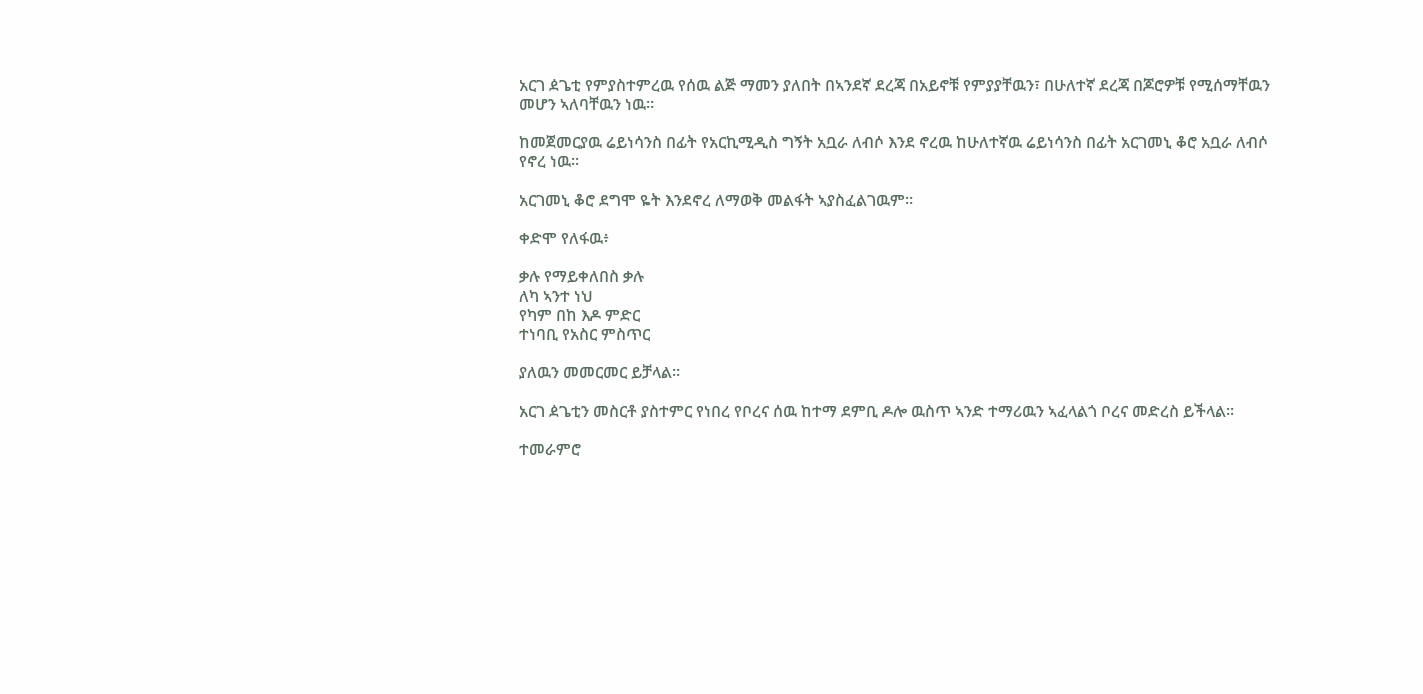አርገ ዸጌቲ የምያስተምረዉ የሰዉ ልጅ ማመን ያለበት በኣንደኛ ደረጃ በአይኖቹ የምያያቸዉን፣ በሁለተኛ ደረጃ በጆሮዎቹ የሚሰማቸዉን መሆን ኣለባቸዉን ነዉ።

ከመጀመርያዉ ሬይነሳንስ በፊት የአርኪሚዲስ ግኝት አቧራ ለብሶ እንደ ኖረዉ ከሁለተኛዉ ሬይነሳንስ በፊት አርገመኒ ቆሮ አቧራ ለብሶ የኖረ ነዉ።

አርገመኒ ቆሮ ደግሞ ዬት እንደኖረ ለማወቅ መልፋት ኣያስፈልገዉም።

ቀድሞ የለፋዉ፥

ቃሉ የማይቀለበስ ቃሉ
ለካ ኣንተ ነህ
የካም በከ እዶ ምድር
ተነባቢ የአስር ምስጥር

ያለዉን መመርመር ይቻላል።

አርገ ዸጌቲን መስርቶ ያስተምር የነበረ የቦረና ሰዉ ከተማ ደምቢ ዶሎ ዉስጥ ኣንድ ተማሪዉን ኣፈላልጎ ቦረና መድረስ ይችላል።

ተመራምሮ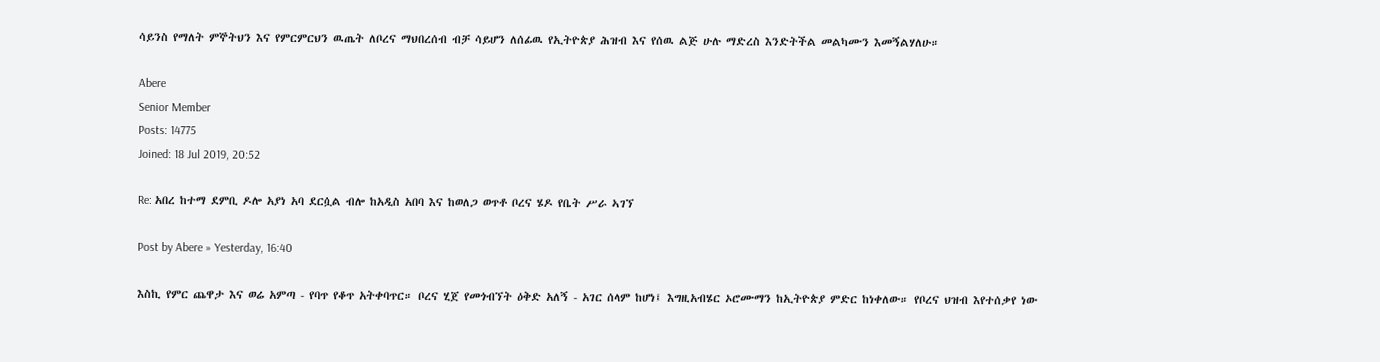ሳይንስ የማለት ምኞትህን እና የምርምርህን ዉጤት ለቦረና ማህበረሰብ ብቻ ሳይሆን ለሰፊዉ የኢትዮጵያ ሕዝብ እና የሰዉ ልጅ ሁሉ ማድረስ እንድትችል መልካሙን እመኝልሃለሁ።

Abere
Senior Member
Posts: 14775
Joined: 18 Jul 2019, 20:52

Re: አበረ ከተማ ደምቢ ዶሎ አያነ አባ ደርሷል ብሎ ከአዲስ አበባ እና ከወለጋ ወጥቶ ቦረና ሄዶ የቤት ሥራ ኣገኘ

Post by Abere » Yesterday, 16:40

እስኪ የምር ጨዋታ እና ወሬ አምጣ - የባጥ የቆጥ አትቀባጥር። ቦረና ሂጀ የመጎብኘት ዕቅድ አለኝ - አገር ሰላም ከሆነ፤ እግዚአብሄር ኦሮሙማን ከኢትዮጵያ ምድር ከነቀለው። የቦረና ህዝብ እየተሰቃየ ነው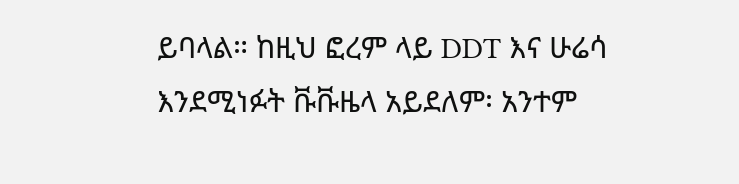ይባላል። ከዚህ ፎረም ላይ DDT እና ሁሬሳ እንደሚነፉት ቩቩዜላ አይደለም፡ አንተም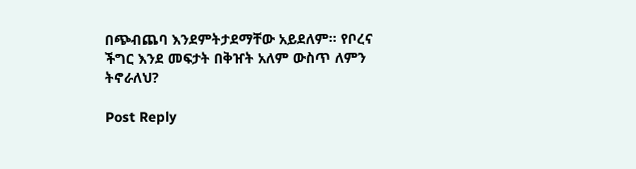በጭብጨባ እንደምትታደማቸው አይደለም። የቦረና ችግር እንደ መፍታት በቅዠት አለም ውስጥ ለምን ትኖራለህ?

Post Reply